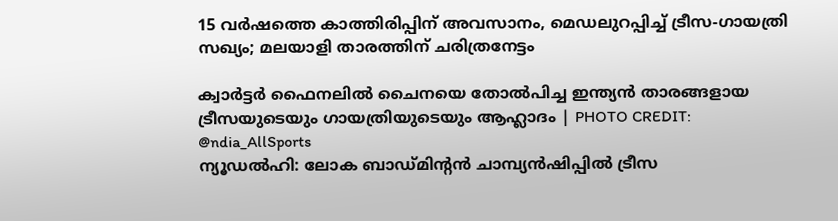15 വർഷത്തെ കാത്തിരിപ്പിന് അവസാനം, മെഡലുറപ്പിച്ച് ട്രീസ-ഗായത്രി സഖ്യം; മലയാളി താരത്തിന് ചരിത്രനേട്ടം

ക്വാർട്ടർ ഫൈനലിൽ ചൈനയെ തോൽപിച്ച ഇന്ത്യൻ താരങ്ങളായ ട്രീസയുടെയും ഗായത്രിയുടെയും ആഹ്ലാദം | PHOTO CREDIT: @ndia_AllSports
ന്യൂഡൽഹി: ലോക ബാഡ്മിന്റൻ ചാമ്പ്യൻഷിപ്പിൽ ട്രീസ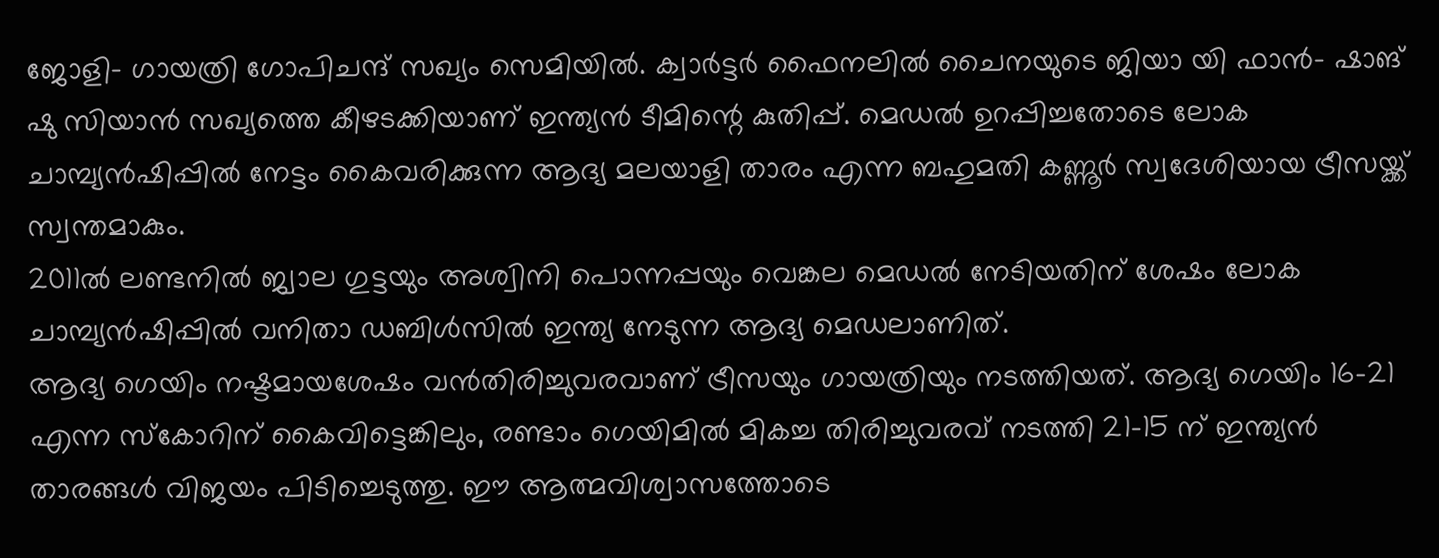ജോളി- ഗായത്രി ഗോപിചന്ദ് സഖ്യം സെമിയിൽ. ക്വാർട്ടർ ഫൈനലിൽ ചൈനയുടെ ജിയാ യി ഫാൻ- ഷാങ് ഷു സിയാൻ സഖ്യത്തെ കീഴടക്കിയാണ് ഇന്ത്യൻ ടീമിന്റെ കുതിപ്പ്. മെഡൽ ഉറപ്പിച്ചതോടെ ലോക ചാമ്പ്യൻഷിപ്പിൽ നേട്ടം കൈവരിക്കുന്ന ആദ്യ മലയാളി താരം എന്ന ബഹുമതി കണ്ണൂർ സ്വദേശിയായ ട്രീസയ്ക്ക് സ്വന്തമാകും.
2011ൽ ലണ്ടനിൽ ജ്വാല ഗുട്ടയും അശ്വിനി പൊന്നപ്പയും വെങ്കല മെഡൽ നേടിയതിന് ശേഷം ലോക ചാമ്പ്യൻഷിപ്പിൽ വനിതാ ഡബിൾസിൽ ഇന്ത്യ നേടുന്ന ആദ്യ മെഡലാണിത്.
ആദ്യ ഗെയിം നഷ്ടമായശേഷം വൻതിരിച്ചുവരവാണ് ട്രീസയും ഗായത്രിയും നടത്തിയത്. ആദ്യ ഗെയിം 16-21 എന്ന സ്കോറിന് കൈവിട്ടെങ്കിലും, രണ്ടാം ഗെയിമിൽ മികച്ച തിരിച്ചുവരവ് നടത്തി 21-15 ന് ഇന്ത്യൻ താരങ്ങൾ വിജയം പിടിച്ചെടുത്തു. ഈ ആത്മവിശ്വാസത്തോടെ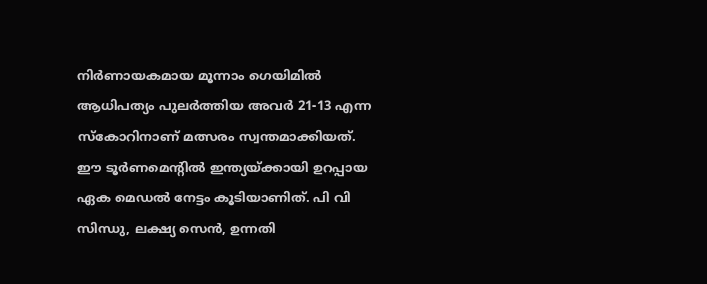നിർണായകമായ മൂന്നാം ഗെയിമിൽ ആധിപത്യം പുലർത്തിയ അവർ 21-13 എന്ന സ്കോറിനാണ് മത്സരം സ്വന്തമാക്കിയത്.
ഈ ടൂർണമെന്റിൽ ഇന്ത്യയ്ക്കായി ഉറപ്പായ ഏക മെഡൽ നേട്ടം കൂടിയാണിത്. പി വി സിന്ധു, ലക്ഷ്യ സെൻ, ഉന്നതി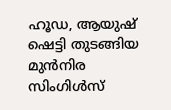ഹൂഡ, ആയുഷ് ഷെട്ടി തുടങ്ങിയ മുൻനിര സിംഗിൾസ്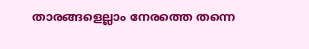താരങ്ങളെല്ലാം നേരത്തെ തന്നെ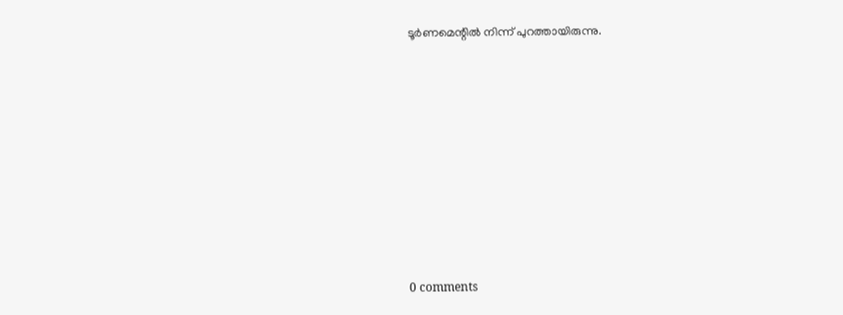ടൂർണമെന്റിൽ നിന്ന് പുറത്തായിരുന്നു.










0 comments